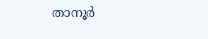താനൂര്‍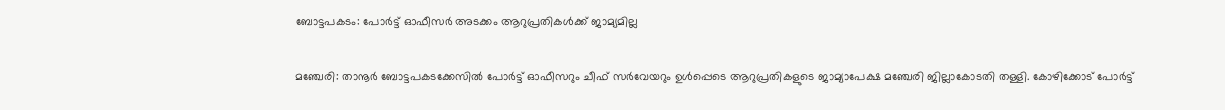ബോട്ടപകടം: പോര്‍ട്ട് ഓഫീസര്‍ അടക്കം ആറുപ്രതികള്‍ക്ക് ജാമ്യമില്ല

മഞ്ചേരി: താനൂര്‍ ബോട്ടപകടക്കേസില്‍ പോര്‍ട്ട് ഓഫീസറും ചീഫ് സര്‍വേയറും ഉള്‍പ്പെടെ ആറുപ്രതികളുടെ ജാമ്യാപേക്ഷ മഞ്ചേരി ജില്ലാകോടതി തള്ളി. കോഴിക്കോട് പോര്‍ട്ട്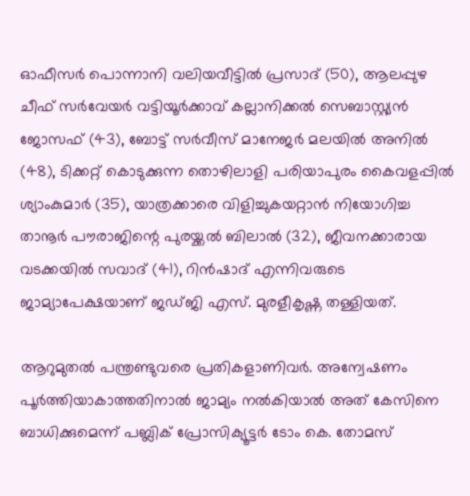ഓഫീസര്‍ പൊന്നാനി വലിയവീട്ടില്‍ പ്രസാദ് (50), ആലപ്പുഴ ചീഫ് സര്‍വേയര്‍ വട്ടിയൂര്‍ക്കാവ് കല്ലാനിക്കല്‍ സെബാസ്റ്റ്യന്‍ ജോസഫ് (43), ബോട്ട് സര്‍വീസ് മാനേജര്‍ മലയില്‍ അനില്‍ (48), ടിക്കറ്റ് കൊടുക്കുന്ന തൊഴിലാളി പരിയാപുരം കൈവളപ്പില്‍ ശ്യാംകുമാര്‍ (35), യാത്രക്കാരെ വിളിച്ചുകയറ്റാന്‍ നിയോഗിച്ച താനൂര്‍ പൗരാജിന്റെ പുരയ്ക്കല്‍ ബിലാല്‍ (32), ജീവനക്കാരായ വടക്കയില്‍ സവാദ് (41), റിന്‍ഷാദ് എന്നിവരുടെ ജാമ്യാപേക്ഷയാണ് ജഡ്ജി എസ്. മുരളീകൃഷ്ണ തള്ളിയത്.

ആറുമുതല്‍ പന്ത്രണ്ടുവരെ പ്രതികളാണിവര്‍. അന്വേഷണം പൂര്‍ത്തിയാകാത്തതിനാല്‍ ജാമ്യം നല്‍കിയാല്‍ അത് കേസിനെ ബാധിക്കുമെന്ന് പബ്ലിക് പ്രോസിക്യൂട്ടര്‍ ടോം കെ. തോമസ്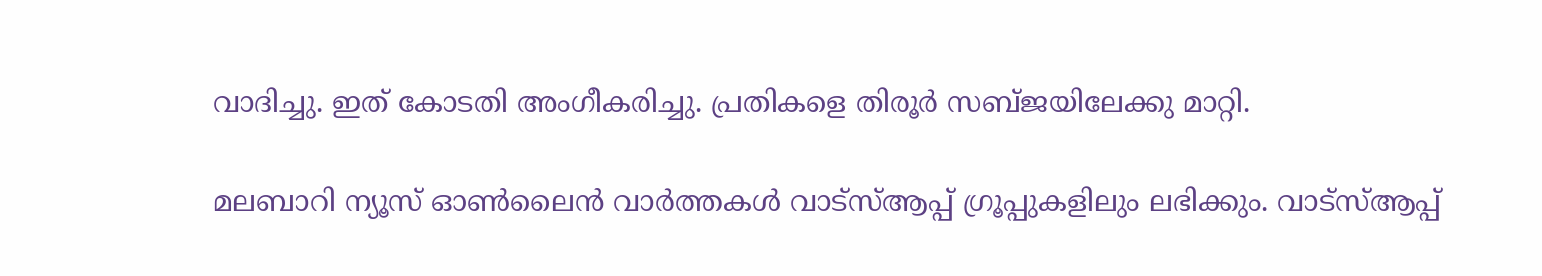വാദിച്ചു. ഇത് കോടതി അംഗീകരിച്ചു. പ്രതികളെ തിരൂര്‍ സബ്ജയിലേക്കു മാറ്റി.

മലബാറി ന്യൂസ് ഓണ്‍ലൈന്‍ വാര്‍ത്തകള്‍ വാട്‌സ്ആപ്പ് ഗ്രൂപ്പുകളിലും ലഭിക്കും. വാട്‌സ്ആപ്പ്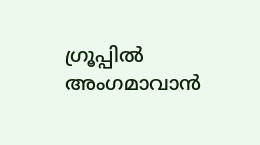ഗ്രൂപ്പില്‍ അംഗമാവാന്‍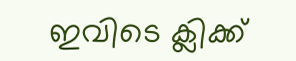ഇവിടെ ക്ലിക്ക്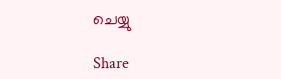ചെയ്യു

Share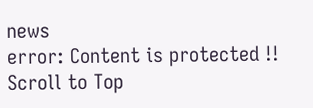news
error: Content is protected !!
Scroll to Top